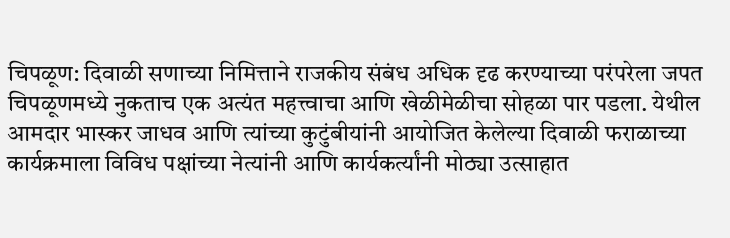चिपळूण: दिवाळी सणाच्या निमित्ताने राजकीय संबंध अधिक दृढ करण्याच्या परंपरेला जपत चिपळूणमध्ये नुकताच एक अत्यंत महत्त्वाचा आणि खेळीमेळीचा सोहळा पार पडला. येथील आमदार भास्कर जाधव आणि त्यांच्या कुटुंबीयांनी आयोजित केलेल्या दिवाळी फराळाच्या कार्यक्रमाला विविध पक्षांच्या नेत्यांनी आणि कार्यकर्त्यांनी मोठ्या उत्साहात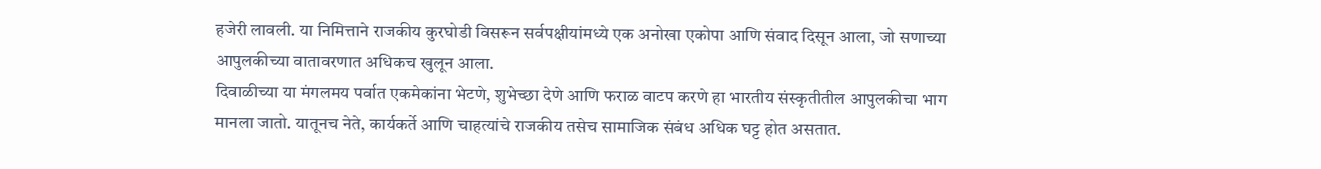हजेरी लावली. या निमित्ताने राजकीय कुरघोडी विसरून सर्वपक्षीयांमध्ये एक अनोखा एकोपा आणि संवाद दिसून आला, जो सणाच्या आपुलकीच्या वातावरणात अधिकच खुलून आला.
दिवाळीच्या या मंगलमय पर्वात एकमेकांना भेटणे, शुभेच्छा देणे आणि फराळ वाटप करणे हा भारतीय संस्कृतीतील आपुलकीचा भाग मानला जातो. यातूनच नेते, कार्यकर्ते आणि चाहत्यांचे राजकीय तसेच सामाजिक संबंध अधिक घट्ट होत असतात.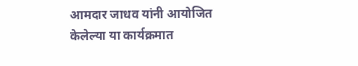आमदार जाधव यांनी आयोजित केलेल्या या कार्यक्रमात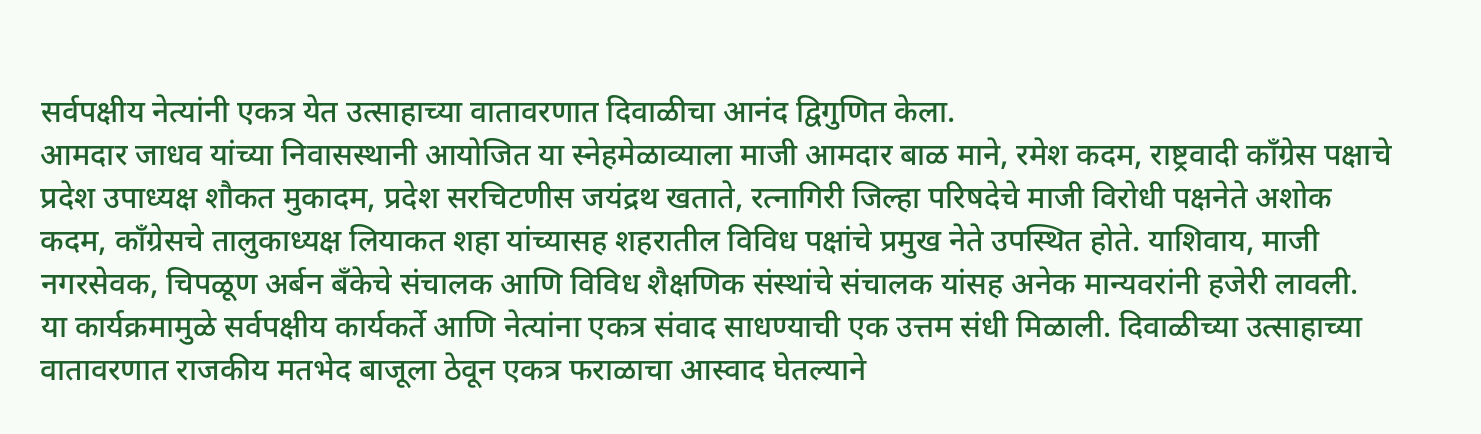सर्वपक्षीय नेत्यांनी एकत्र येत उत्साहाच्या वातावरणात दिवाळीचा आनंद द्विगुणित केला.
आमदार जाधव यांच्या निवासस्थानी आयोजित या स्नेहमेळाव्याला माजी आमदार बाळ माने, रमेश कदम, राष्ट्रवादी काँग्रेस पक्षाचे प्रदेश उपाध्यक्ष शौकत मुकादम, प्रदेश सरचिटणीस जयंद्रथ खताते, रत्नागिरी जिल्हा परिषदेचे माजी विरोधी पक्षनेते अशोक कदम, काँग्रेसचे तालुकाध्यक्ष लियाकत शहा यांच्यासह शहरातील विविध पक्षांचे प्रमुख नेते उपस्थित होते. याशिवाय, माजी नगरसेवक, चिपळूण अर्बन बँकेचे संचालक आणि विविध शैक्षणिक संस्थांचे संचालक यांसह अनेक मान्यवरांनी हजेरी लावली.
या कार्यक्रमामुळे सर्वपक्षीय कार्यकर्ते आणि नेत्यांना एकत्र संवाद साधण्याची एक उत्तम संधी मिळाली. दिवाळीच्या उत्साहाच्या वातावरणात राजकीय मतभेद बाजूला ठेवून एकत्र फराळाचा आस्वाद घेतल्याने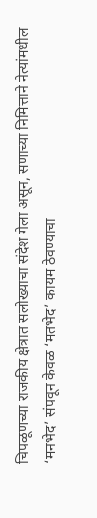चिपळूणच्या राजकीय क्षेत्रात सलोख्याचा संदेश गेला असून, सणाच्या निमित्ताने नेत्यांमधील ‘मनभेद’ संपवून केवळ ‘मतभेद’ कायम ठेवण्याचा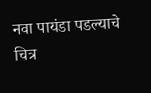नवा पायंडा पडल्याचे चित्र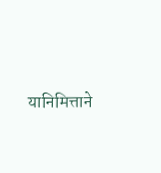यानिमित्ताने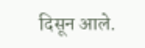दिसून आले.